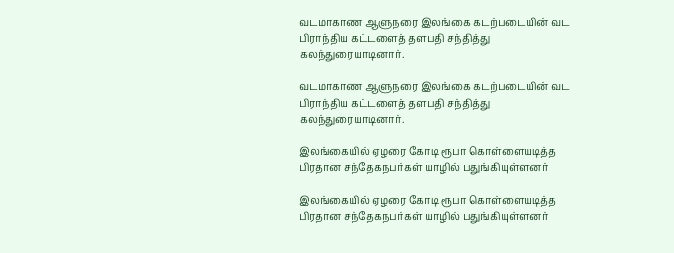வடமாகாண ஆளுநரை இலங்கை கடற்படையின் வட பிராந்திய கட்டளைத் தளபதி சந்தித்து கலந்துரையாடினார்.

வடமாகாண ஆளுநரை இலங்கை கடற்படையின் வட பிராந்திய கட்டளைத் தளபதி சந்தித்து கலந்துரையாடினார்.

இலங்கையில் ஏழரை கோடி ரூபா கொள்ளையடித்த பிரதான சந்தேகநபர்கள் யாழில் பதுங்கியுள்ளனர்

இலங்கையில் ஏழரை கோடி ரூபா கொள்ளையடித்த பிரதான சந்தேகநபர்கள் யாழில் பதுங்கியுள்ளனர்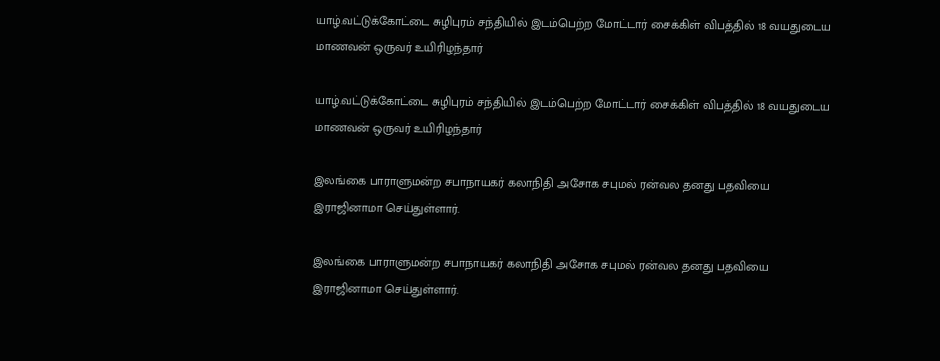யாழ்.வட்டுக்கோட்டை சுழிபுரம் சந்தியில் இடம்பெற்ற மோட்டார் சைக்கிள் விபத்தில் 18 வயதுடைய மாணவன் ஒருவர் உயிரிழந்தார்

யாழ்.வட்டுக்கோட்டை சுழிபுரம் சந்தியில் இடம்பெற்ற மோட்டார் சைக்கிள் விபத்தில் 18 வயதுடைய மாணவன் ஒருவர் உயிரிழந்தார்

இலங்கை பாராளுமன்ற சபாநாயகர் கலாநிதி அசோக சபுமல் ரன்வல தனது பதவியை  இராஜினாமா செய்துள்ளார்.

இலங்கை பாராளுமன்ற சபாநாயகர் கலாநிதி அசோக சபுமல் ரன்வல தனது பதவியை இராஜினாமா செய்துள்ளார்.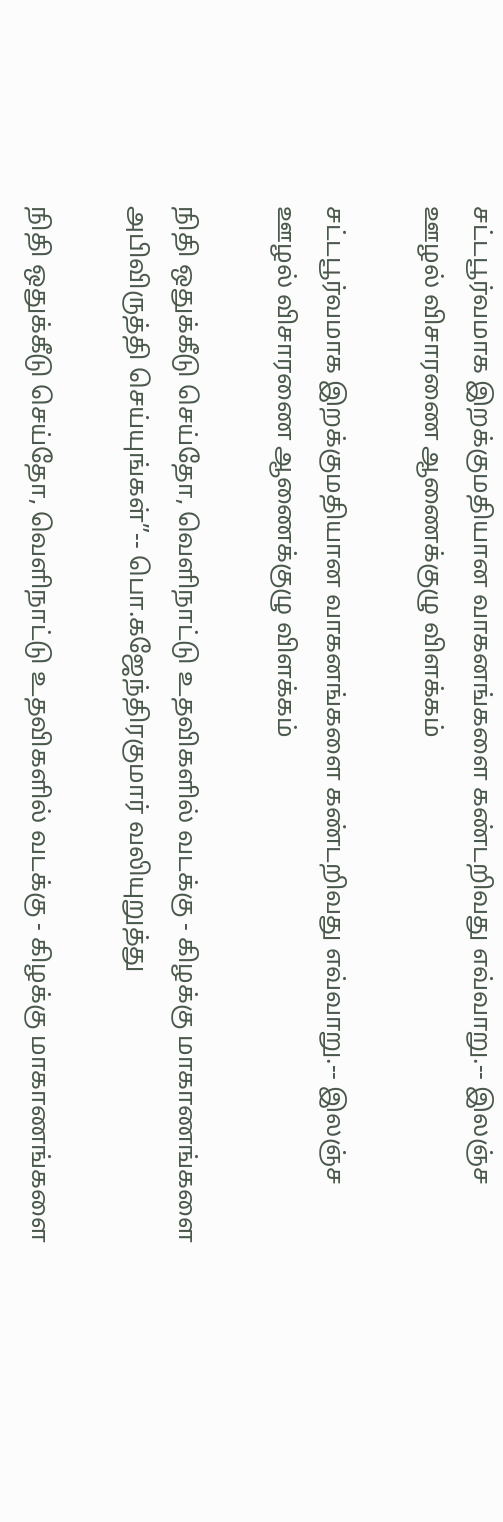சட்டபூர்வமாக இறக்குமதியான வாகனங்களை கண்டறிவது எவ்வாறு.-- இலஞ்ச ஊழல் விசாரணை ஆணைக்குழு விளக்கம்

சட்டபூர்வமாக இறக்குமதியான வாகனங்களை கண்டறிவது எவ்வாறு.-- இலஞ்ச ஊழல் விசாரணை ஆணைக்குழு விளக்கம்

நிதி ஒதுக்கீடு செய்தோ, வெளிநாட்டு உதவிகளில் வடக்கு - கிழக்கு மாகாணங்களை அபிவிருத்தி செய்யுங்கள்”-- பொ.கஜேந்திரகுமார் வலியுறுத்து

நிதி ஒதுக்கீடு செய்தோ, வெளிநாட்டு உதவிகளில் வடக்கு - கிழக்கு மாகாணங்களை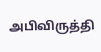அபிவிருத்தி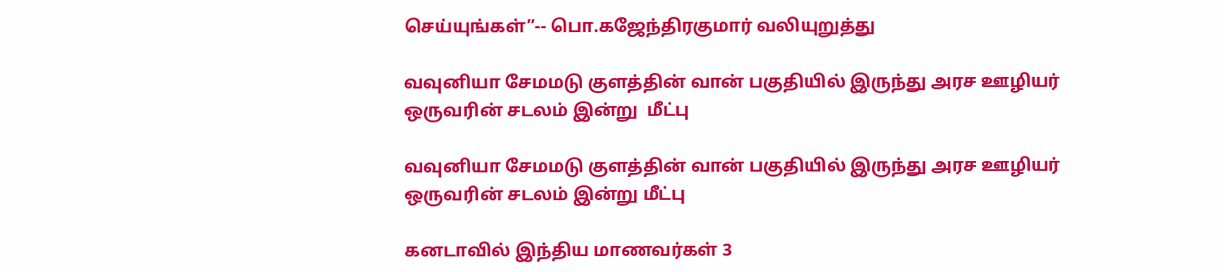செய்யுங்கள்”-- பொ.கஜேந்திரகுமார் வலியுறுத்து

வவுனியா சேமமடு குளத்தின் வான் பகுதியில் இருந்து அரச ஊழியர் ஒருவரின் சடலம் இன்று  மீட்பு

வவுனியா சேமமடு குளத்தின் வான் பகுதியில் இருந்து அரச ஊழியர் ஒருவரின் சடலம் இன்று மீட்பு

கனடாவில் இந்திய மாணவர்கள் 3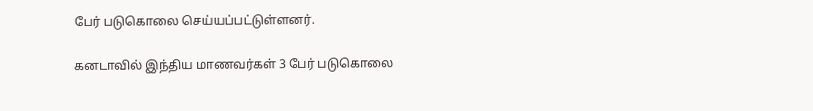பேர் படுகொலை செய்யப்பட்டுள்ளனர்.

கனடாவில் இந்திய மாணவர்கள் 3 பேர் படுகொலை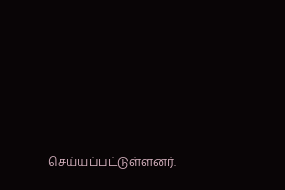செய்யப்பட்டுள்ளனர்.